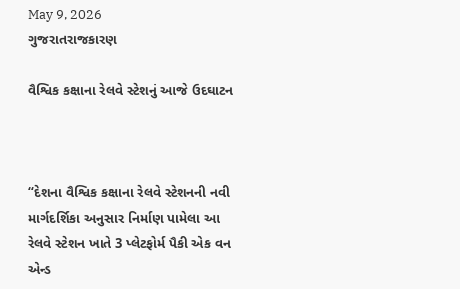May 9, 2026
ગુજરાતરાજકારણ

વૈશ્વિક કક્ષાના રેલવે સ્ટેશનું આજે ઉદઘાટન



“દેશના વૈશ્વિક કક્ષાના રેલવે સ્ટેશનની નવી માર્ગદર્શિકા અનુસાર નિર્માણ પામેલા આ રેલવે સ્ટેશન ખાતે 3 પ્લેટફોર્મ પૈકી એક વન એન્ડ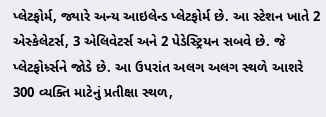પ્લેટફોર્મ, જ્યારે અન્ય આઇલેન્ડ પ્લેટફોર્મ છે. આ સ્ટેશન ખાતે 2 એસ્કેલેટર્સ, 3 એલિવેટર્સ અને 2 પેડેસ્ટ્રિયન સબવે છે. જે પ્લેટફોર્મ્ર્સને જોડે છે. આ ઉપરાંત અલગ અલગ સ્થળે આશરે 300 વ્યક્તિ માટેનું પ્રતીક્ષા સ્થળ,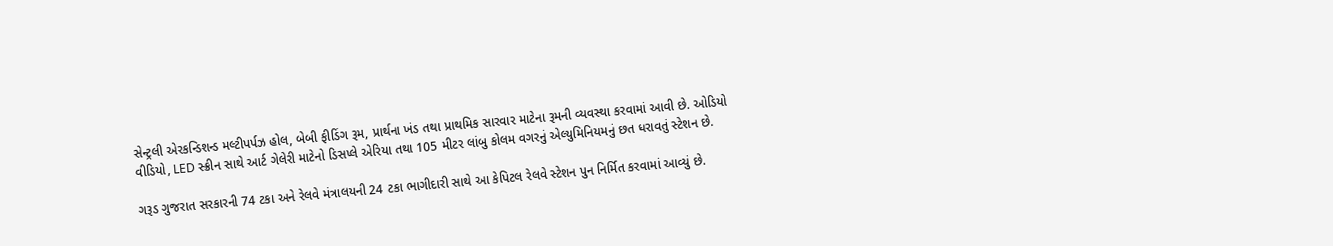સેન્ટ્રલી એરકન્ડિશન્ડ મલ્ટીપર્પઝ હોલ, બેબી ફીડિંગ રૂમ, પ્રાર્થના ખંડ તથા પ્રાથમિક સારવાર માટેના રૂમની વ્યવસ્થા કરવામાં આવી છે. ઓડિયો વીડિયો, LED સ્ક્રીન સાથે આર્ટ ગેલેરી માટેનો ડિસપ્લે એરિયા તથા 105 મીટર લાંબુ કોલમ વગરનું એલ્યુમિનિયમનું છત ધરાવતું સ્ટેશન છે.

ગરૂડ ગુજરાત સરકારની 74 ટકા અને રેલવે મંત્રાલયની 24 ટકા ભાગીદારી સાથે આ કેપિટલ રેલવે સ્ટેશન પુન નિર્મિત કરવામાં આવ્યું છે.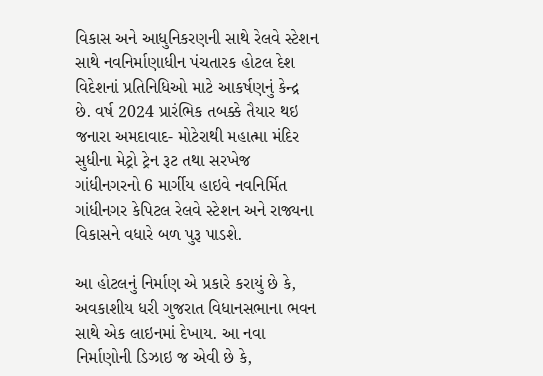વિકાસ અને આધુનિકરણની સાથે રેલવે સ્ટેશન સાથે નવનિર્માણાધીન પંચતારક હોટલ દેશ વિદેશનાં પ્રતિનિધિઓ માટે આકર્ષણનું કેન્દ્ર છે. વર્ષ 2024 પ્રારંભિક તબક્કે તૈયાર થઇ જનારા અમદાવાદ- મોટેરાથી મહાત્મા મંદિર સુધીના મેટ્રો ટ્રેન રૂટ તથા સરખેજ ગાંધીનગરનો 6 માર્ગીય હાઇવે નવનિર્મિત ગાંધીનગર કેપિટલ રેલવે સ્ટેશન અને રાજ્યના વિકાસને વધારે બળ પુરૂ પાડશે.

આ હોટલનું નિર્માણ એ પ્રકારે કરાયું છે કે, અવકાશીય ધરી ગુજરાત વિધાનસભાના ભવન સાથે એક લાઇનમાં દેખાય. આ નવા નિર્માણોની ડિઝાઇ જ એવી છે કે,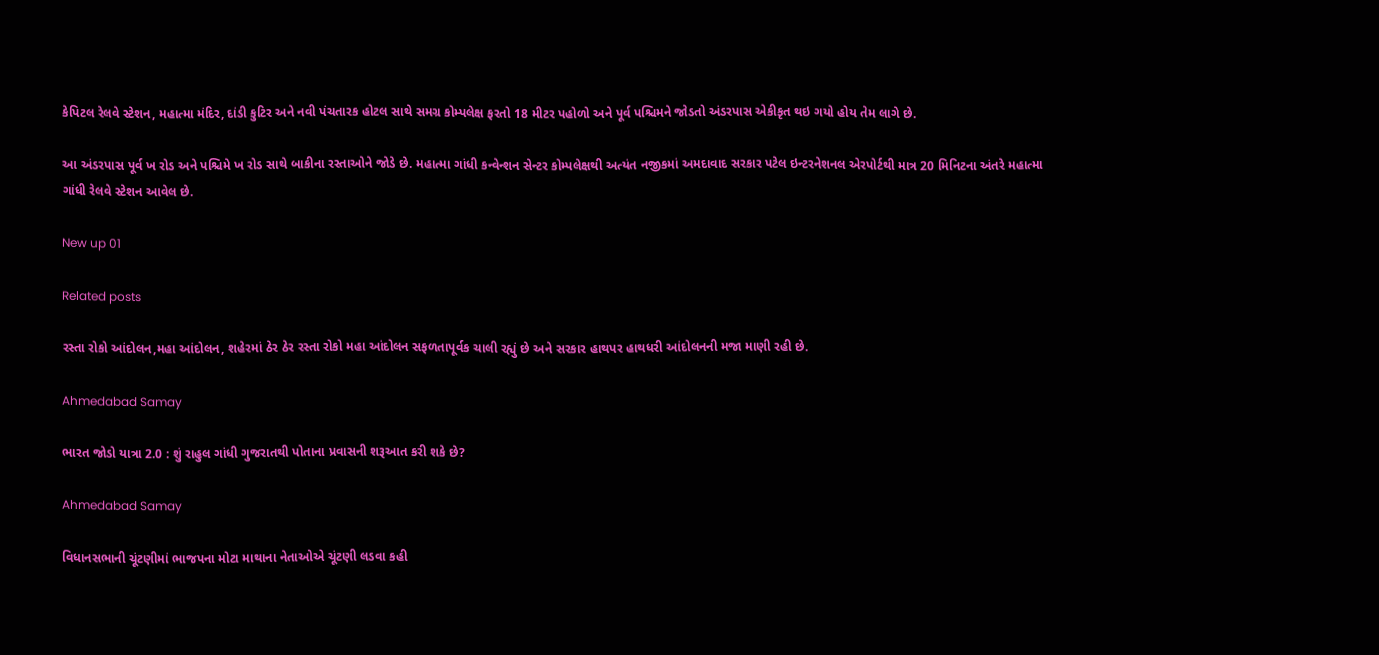કેપિટલ રેલવે સ્ટેશન, મહાત્મા મંદિર, દાંડી કુટિર અને નવી પંચતારક હોટલ સાથે સમગ્ર કોમ્પલેક્ષ ફરતો 18 મીટર પહોળો અને પૂર્વ પશ્ચિમને જોડતો અંડરપાસ એકીકૃત થઇ ગયો હોય તેમ લાગે છે.

આ અંડરપાસ પૂર્વ ખ રોડ અને પશ્ચિમે ખ રોડ સાથે બાકીના રસ્તાઓને જોડે છે. મહાત્મા ગાંધી કન્વેન્શન સેન્ટર કોમ્પલેક્ષથી અત્યંત નજીકમાં અમદાવાદ સરકાર પટેલ ઇન્ટરનેશનલ એરપોર્ટથી માત્ર 20 મિનિટના અંતરે મહાત્મા ગાંધી રેલવે સ્ટેશન આવેલ છે.

New up 01

Related posts

રસ્તા રોકો આંદોલન,મહા આંદોલન, શહેરમાં ઠેર ઠેર રસ્તા રોકો મહા આંદોલન સફળતાપૂર્વક ચાલી રહ્યું છે અને સરકાર હાથપર હાથધરી આંદોલનની મજા માણી રહી છે.

Ahmedabad Samay

ભારત જોડો યાત્રા 2.0 : શું રાહુલ ગાંધી ગુજરાતથી પોતાના પ્રવાસની શરૂઆત કરી શકે છે?

Ahmedabad Samay

વિધાનસભાની ચૂંટણીમાં ભાજપના મોટા માથાના નેતાઓએ ચૂંટણી લડવા કહી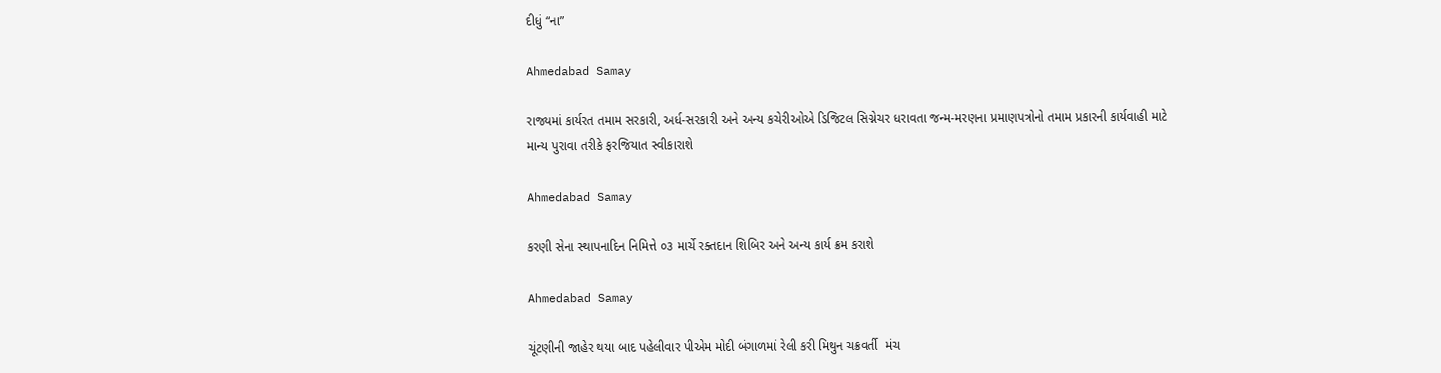દીધું “ના”

Ahmedabad Samay

રાજ્યમાં કાર્યરત તમામ સરકારી, અર્ધ-સરકારી અને અન્ય કચેરીઓએ ડિજિટલ સિગ્નેચર ધરાવતા જન્મ-મરણના પ્રમાણપત્રોનો તમામ પ્રકારની કાર્યવાહી માટે માન્ય પુરાવા તરીકે ફરજિયાત સ્વીકારાશે

Ahmedabad Samay

કરણી સેના સ્થાપનાદિન નિમિત્તે ૦૩ માર્ચે રક્તદાન શિબિર અને અન્ય કાર્ય ક્રમ કરાશે

Ahmedabad Samay

ચૂંટણીની જાહેર થયા બાદ પહેલીવાર પીએમ મોદી બંગાળમાં રેલી કરી મિથુન ચક્રવર્તી  મંચ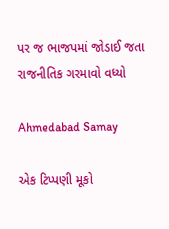પર જ ભાજપમાં જોડાઈ જતા રાજનીતિક ગરમાવો વધ્યો

Ahmedabad Samay

એક ટિપ્પણી મૂકો